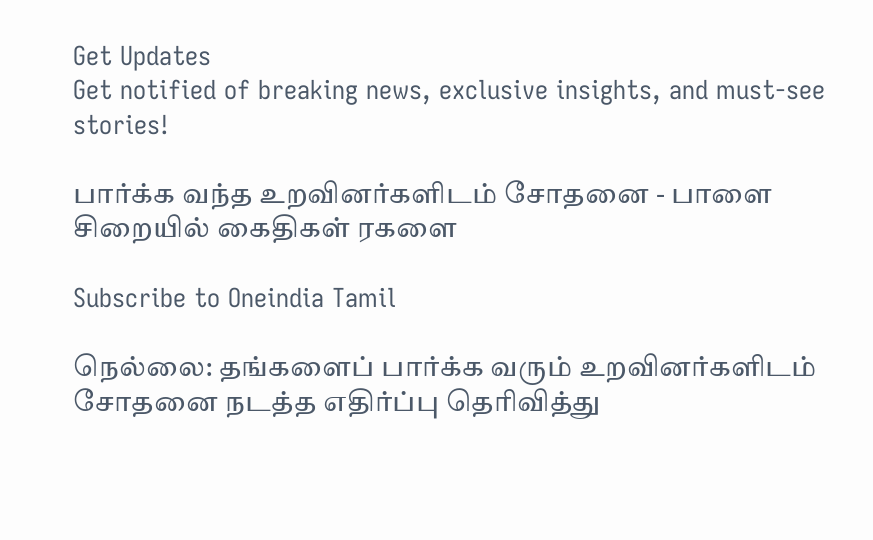Get Updates
Get notified of breaking news, exclusive insights, and must-see stories!

பார்க்க வந்த உறவினர்களிடம் சோதனை - பாளை சிறையில் கைதிகள் ரகளை

Subscribe to Oneindia Tamil

நெல்லை: தங்களைப் பார்க்க வரும் உறவினர்களிடம் சோதனை நடத்த எதிர்ப்பு தெரிவித்து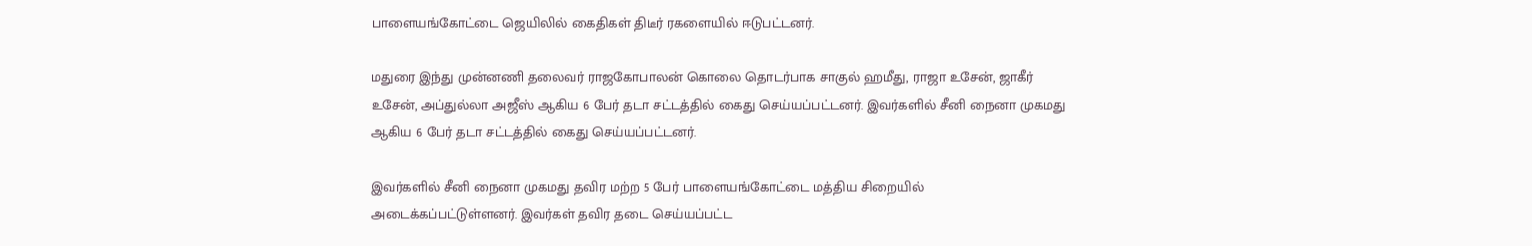பாளையங்கோட்டை ஜெயிலில் கைதிகள் திடீர் ரகளையில் ஈடுபட்டனர்.

மதுரை இந்து முன்னணி தலைவர் ராஜகோபாலன் கொலை தொடர்பாக சாகுல் ஹமீது, ராஜா உசேன், ஜாகீர் உசேன், அப்துல்லா அஜீஸ் ஆகிய 6 பேர் தடா சட்டத்தில் கைது செய்யப்பட்டனர். இவர்களில் சீனி நைனா முகமது ஆகிய 6 பேர் தடா சட்டத்தில் கைது செய்யப்பட்டனர்.

இவர்களில் சீனி நைனா முகமது தவிர மற்ற 5 பேர் பாளையங்கோட்டை மத்திய சிறையில் அடைக்கப்பட்டுள்ளனர். இவர்கள் தவிர தடை செய்யப்பட்ட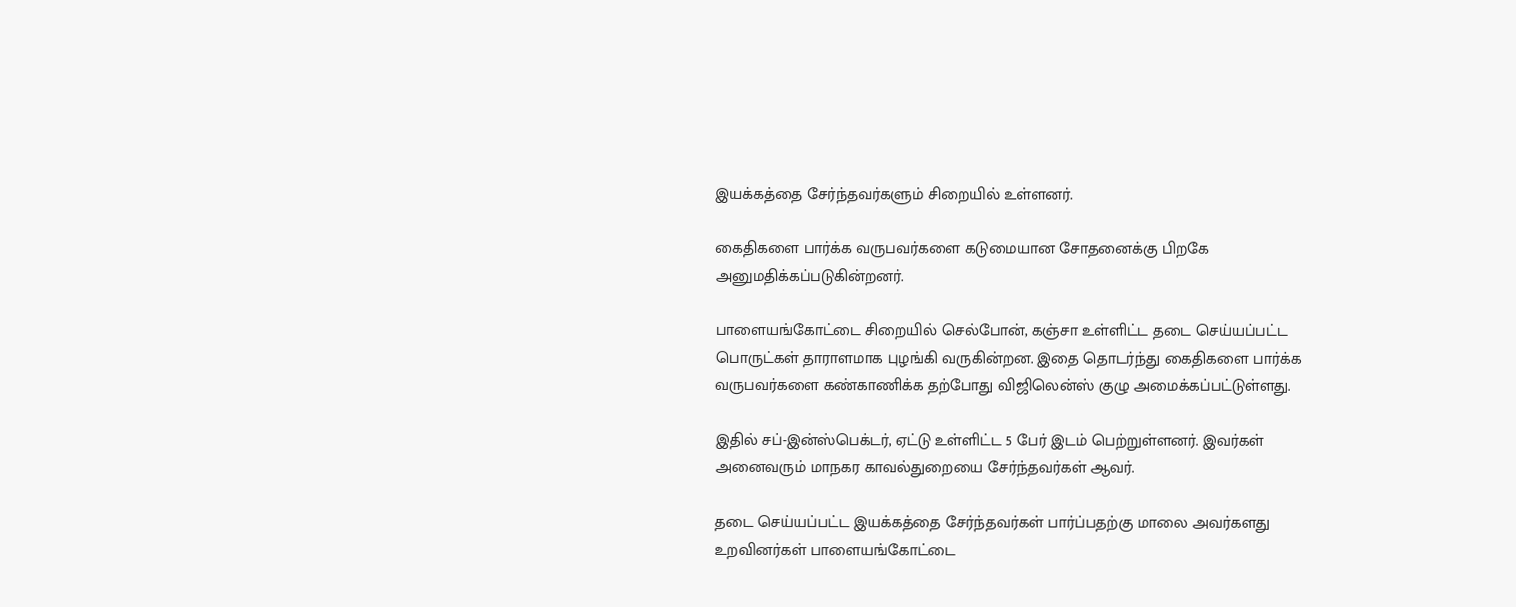இயக்கத்தை சேர்ந்தவர்களும் சிறையில் உள்ளனர்.

கைதிகளை பார்க்க வருபவர்களை கடுமையான சோதனைக்கு பிறகே அனுமதிக்கப்படுகின்றனர்.

பாளையங்கோட்டை சிறையில் செல்போன், கஞ்சா உள்ளிட்ட தடை செய்யப்பட்ட பொருட்கள் தாராளமாக புழங்கி வருகின்றன. இதை தொடர்ந்து கைதிகளை பார்க்க வருபவர்களை கண்காணிக்க தற்போது விஜிலென்ஸ் குழு அமைக்கப்பட்டுள்ளது.

இதில் சப்-இன்ஸ்பெக்டர், ஏட்டு உள்ளிட்ட 5 பேர் இடம் பெற்றுள்ளனர். இவர்கள் அனைவரும் மாநகர காவல்துறையை சேர்ந்தவர்கள் ஆவர்.

தடை செய்யப்பட்ட இயக்கத்தை சேர்ந்தவர்கள் பார்ப்பதற்கு மாலை அவர்களது உறவினர்கள் பாளையங்கோட்டை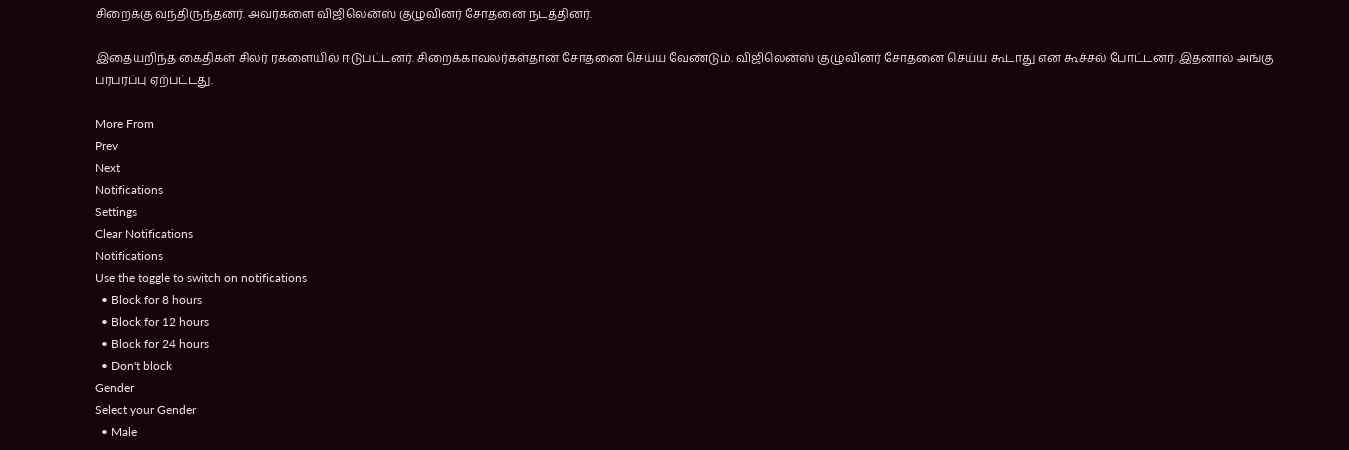சிறைக்கு வந்திருந்தனர். அவர்களை விஜிலென்ஸ் குழுவினர் சோதனை நடத்தினர்.

இதையறிந்த கைதிகள் சிலர் ரகளையில் ஈடுபட்டனர். சிறைக்காவலர்கள்தான் சோதனை செய்ய வேண்டும். விஜிலென்ஸ் குழுவினர் சோதனை செய்ய கூடாது என கூச்சல் போட்டனர். இதனால் அங்கு பரபரப்பு ஏற்பட்டது.

More From
Prev
Next
Notifications
Settings
Clear Notifications
Notifications
Use the toggle to switch on notifications
  • Block for 8 hours
  • Block for 12 hours
  • Block for 24 hours
  • Don't block
Gender
Select your Gender
  • Male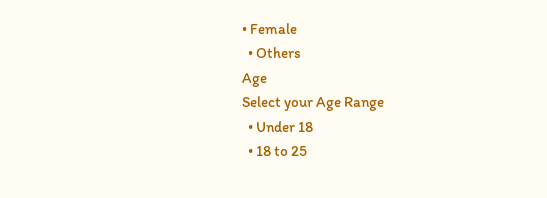• Female
  • Others
Age
Select your Age Range
  • Under 18
  • 18 to 25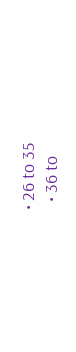• 26 to 35
  • 36 to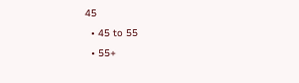45
  • 45 to 55
  • 55+